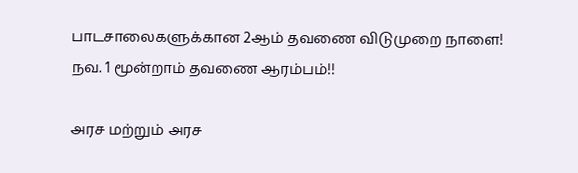பாடசாலைகளுக்கான 2ஆம் தவணை விடுமுறை நாளை! நவ. 1 மூன்றாம் தவணை ஆரம்பம்!!

அரச மற்றும் அரச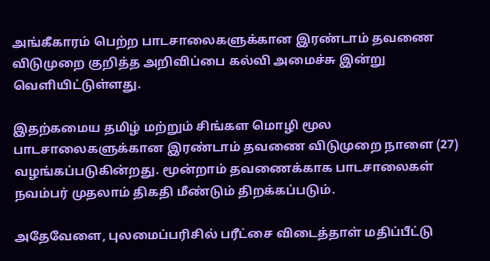அங்கீகாரம் பெற்ற பாடசாலைகளுக்கான இரண்டாம் தவணை விடுமுறை குறித்த அறிவிப்பை கல்வி அமைச்சு இன்று வெளியிட்டுள்ளது.

இதற்கமைய தமிழ் மற்றும் சிங்கள மொழி மூல பாடசாலைகளுக்கான இரண்டாம் தவணை விடுமுறை நாளை (27) வழங்கப்படுகின்றது. மூன்றாம் தவணைக்காக பாடசாலைகள் நவம்பர் முதலாம் திகதி மீண்டும் திறக்கப்படும்.

அதேவேளை, புலமைப்பரிசில் பரீட்சை விடைத்தாள் மதிப்பீட்டு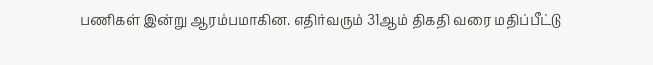பணிகள் இன்று ஆரம்பமாகின. எதிர்வரும் 31ஆம் திகதி வரை மதிப்பீட்டு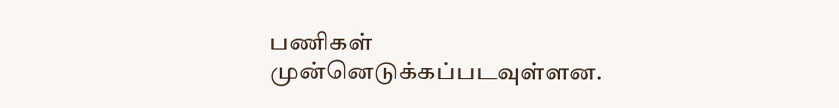பணிகள் முன்னெடுக்கப்படவுள்ளன.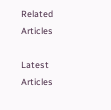Related Articles

Latest Articles